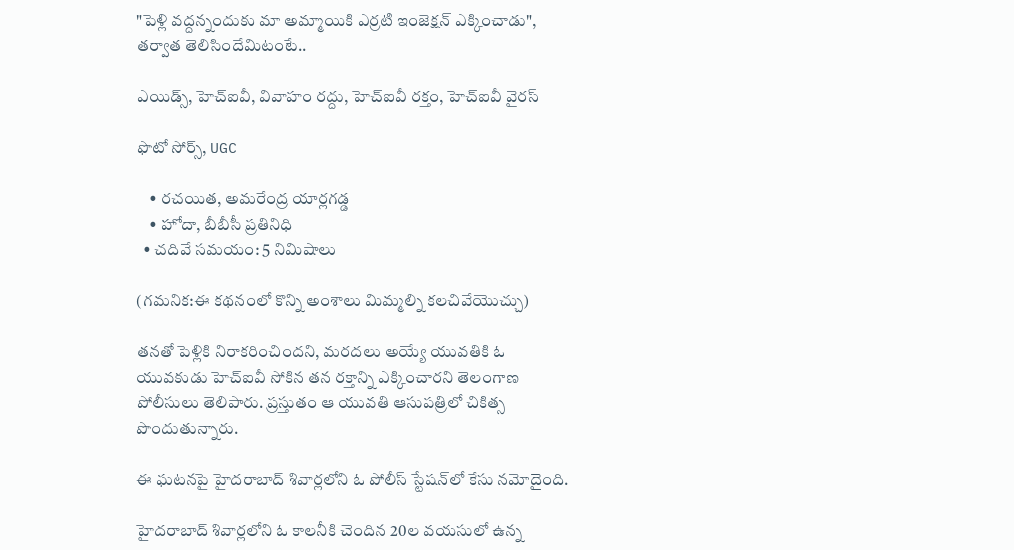"పెళ్లి వద్దన్నందుకు మా అమ్మాయికి ఎర్రటి ఇంజెక్షన్ ఎక్కించాడు", తర్వాత తెలిసిందేమిటంటే..

ఎయిడ్స్, హెచ్ఐవీ, వివాహం రద్దు, హెచ్ఐవీ రక్తం, హెచ్‌ఐవీ వైరస్

ఫొటో సోర్స్, UGC

    • రచయిత, అమరేంద్ర యార్లగడ్డ
    • హోదా, బీబీసీ ప్రతినిధి
  • చదివే సమయం: 5 నిమిషాలు

(గమనిక:ఈ కథనంలో కొన్ని అంశాలు మిమ్మల్ని కలచివేయొచ్చు)

తనతో పెళ్లికి నిరాకరించిందని, మరదలు అయ్యే యువతికి ఓ యువకుడు హెచ్ఐవీ సోకిన తన రక్తాన్ని ఎక్కించారని తెలంగాణ పోలీసులు తెలిపారు. ప్రస్తుతం ఆ యువతి ఆసుపత్రిలో చికిత్స పొందుతున్నారు.

ఈ ఘటనపై హైదరాబాద్ శివార్లలోని ఓ పోలీస్ స్టేషన్‌లో కేసు నమోదైంది.

హైదరాబాద్ శివార్లలోని ఓ కాలనీకి చెందిన 20ల వయసులో ఉన్న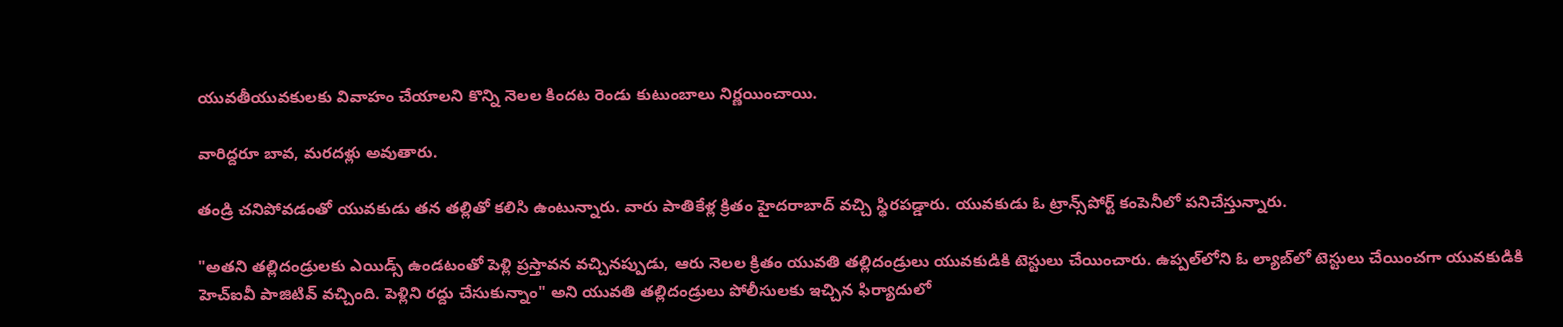యువతీయువకులకు వివాహం చేయాలని కొన్ని నెలల కిందట రెండు కుటుంబాలు నిర్ణయించాయి.

వారిద్దరూ బావ, మరదళ్లు అవుతారు.

తండ్రి చనిపోవడంతో యువకుడు తన తల్లితో కలిసి ఉంటున్నారు. వారు పాతికేళ్ల క్రితం హైదరాబాద్ వచ్చి స్థిరపడ్డారు. యువకుడు ఓ ట్రాన్స్‌పోర్ట్ కంపెనీలో పనిచేస్తున్నారు.

"అతని తల్లిదండ్రులకు ఎయిడ్స్ ఉండటంతో పెళ్లి ప్రస్తావన వచ్చినప్పుడు, ఆరు నెలల క్రితం యువతి తల్లిదండ్రులు యువకుడికి టెస్టులు చేయించారు. ఉప్పల్‌లోని ఓ ల్యాబ్‌లో టెస్టులు చేయించగా యువకుడికి హెచ్ఐవీ పాజిటివ్ వచ్చింది. పెళ్లిని రద్దు చేసుకున్నాం" అని యువతి తల్లిదండ్రులు పోలీసులకు ఇచ్చిన ఫిర్యాదులో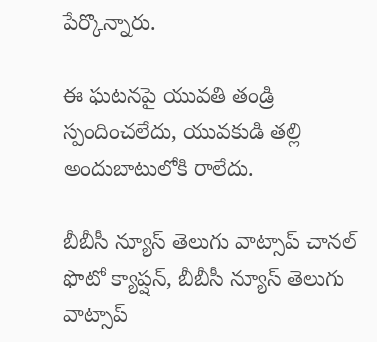పేర్కొన్నారు.

ఈ ఘటనపై యువతి తండ్రి స్పందించలేదు, యువకుడి తల్లి అందుబాటులోకి రాలేదు.

బీబీసీ న్యూస్ తెలుగు వాట్సాప్ చానల్‌
ఫొటో క్యాప్షన్, బీబీసీ న్యూస్ తెలుగు వాట్సాప్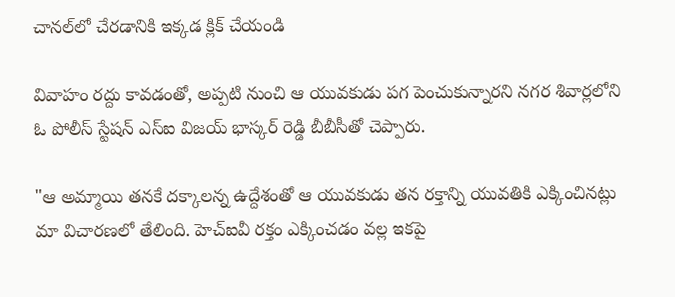చానల్‌లో చేరడానికి ఇక్కడ క్లిక్ చేయండి

వివాహం రద్దు కావడంతో, అప్పటి నుంచి ఆ యువకుడు పగ పెంచుకున్నారని నగర శివార్లలోని ఓ పోలీస్ స్టేషన్ ఎస్ఐ విజయ్ భాస్కర్ రెడ్డి బీబీసీతో చెప్పారు.

"ఆ అమ్మాయి తనకే దక్కాలన్న ఉద్దేశంతో ఆ యువకుడు తన రక్తాన్ని యువతికి ఎక్కించినట్లు మా విచారణలో తేలింది. హెచ్ఐవీ రక్తం ఎక్కించడం వల్ల ఇకపై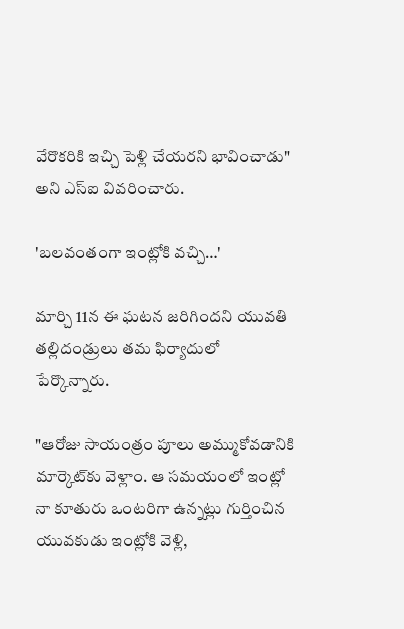వేరొకరికి ఇచ్చి పెళ్లి చేయరని భావించాడు" అని ఎస్ఐ వివరించారు.

'బలవంతంగా ఇంట్లోకి వచ్చి…'

మార్చి 11న ఈ ఘటన జరిగిందని యువతి తల్లిదండ్రులు తమ ఫిర్యాదులో పేర్కొన్నారు.

"ఆరోజు సాయంత్రం పూలు అమ్ముకోవడానికి మార్కెట్‌కు వెళ్లాం. ఆ సమయంలో ఇంట్లో నా కూతురు ఒంటరిగా ఉన్నట్లు గుర్తించిన యువకుడు ఇంట్లోకి వెళ్లి,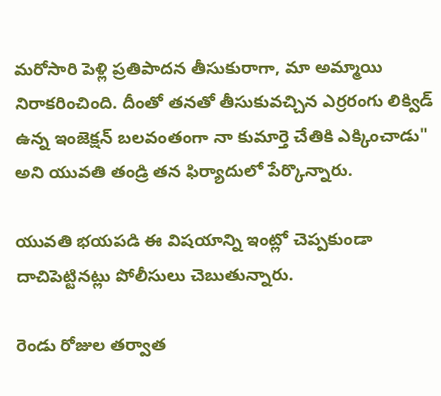మరోసారి పెళ్లి ప్రతిపాదన తీసుకురాగా, మా అమ్మాయి నిరాకరించింది. దీంతో తనతో తీసుకువచ్చిన ఎర్రరంగు లిక్విడ్ ఉన్న ఇంజెక్షన్ బలవంతంగా నా కుమార్తె చేతికి ఎక్కించాడు" అని యువతి తండ్రి తన ఫిర్యాదులో పేర్కొన్నారు.

యువతి భయపడి ఈ విషయాన్ని ఇంట్లో చెప్పకుండా దాచిపెట్టినట్లు పోలీసులు చెబుతున్నారు.

రెండు రోజుల తర్వాత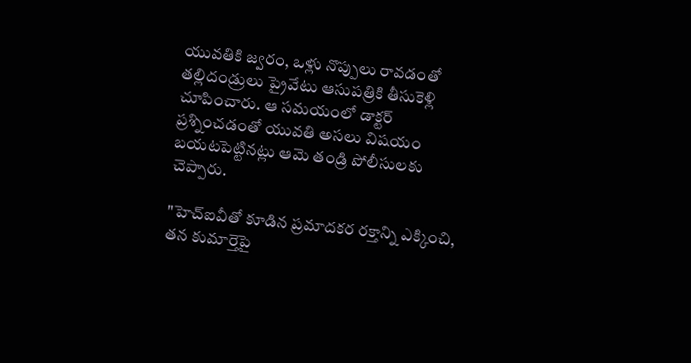యువతికి జ్వరం, ఒళ్లు నొప్పులు రావడంతో తల్లిదండ్రులు ప్రైవేటు ఆసుపత్రికి తీసుకెళ్లి చూపించారు. ఆ సమయంలో డాక్టర్ ప్రశ్నించడంతో యువతి అసలు విషయం బయటపెట్టినట్లు ఆమె తండ్రి పోలీసులకు చెప్పారు.

"హెచ్ఐవీతో కూడిన ప్రమాదకర రక్తాన్ని ఎక్కించి, తన కుమార్తెపై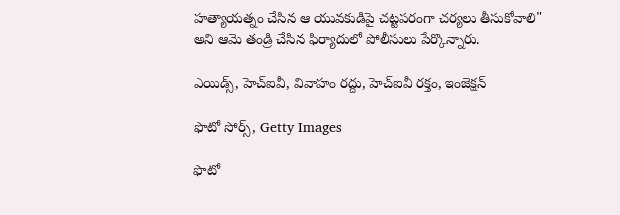హత్యాయత్నం చేసిన ఆ యువకుడిపై చట్టపరంగా చర్యలు తీసుకోవాలి" అని ఆమె తండ్రి చేసిన ఫిర్యాదులో పోలీసులు పేర్కొన్నారు.

ఎయిడ్స్, హెచ్ఐవీ, వివాహం రద్దు, హెచ్ఐవీ రక్తం, ఇంజెక్షన్

ఫొటో సోర్స్, Getty Images

ఫొటో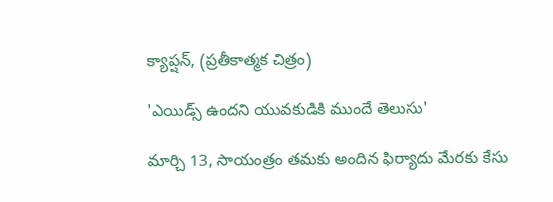క్యాప్షన్, (ప్రతీకాత్మక చిత్రం)

'ఎయిడ్స్ ఉందని యువకుడికి ముందే తెలుసు'

మార్చి 13, సాయంత్రం తమకు అందిన ఫిర్యాదు మేరకు కేసు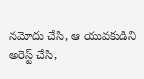నమోదు చేసి, ఆ యువకుడిని అరెస్ట్ చేసి,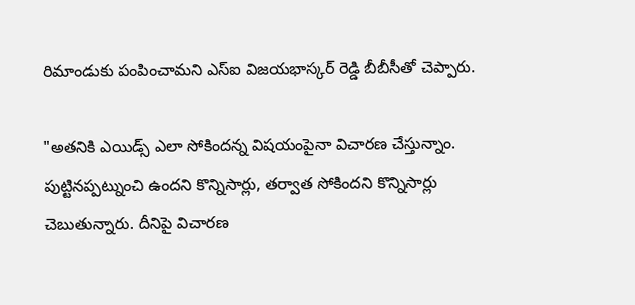రిమాండుకు పంపించామని ఎస్ఐ విజయభాస్కర్ రెడ్డి బీబీసీతో చెప్పారు.

"అతనికి ఎయిడ్స్ ఎలా సోకిందన్న విషయంపైనా విచారణ చేస్తున్నాం. పుట్టినప్పట్నుంచి ఉందని కొన్నిసార్లు, తర్వాత సోకిందని కొన్నిసార్లు చెబుతున్నారు. దీనిపై విచారణ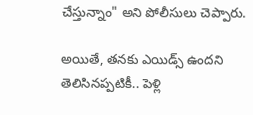చేస్తున్నాం" అని పోలీసులు చెప్పారు.

అయితే, తనకు ఎయిడ్స్ ఉందని తెలిసినప్పటికీ.. పెళ్లి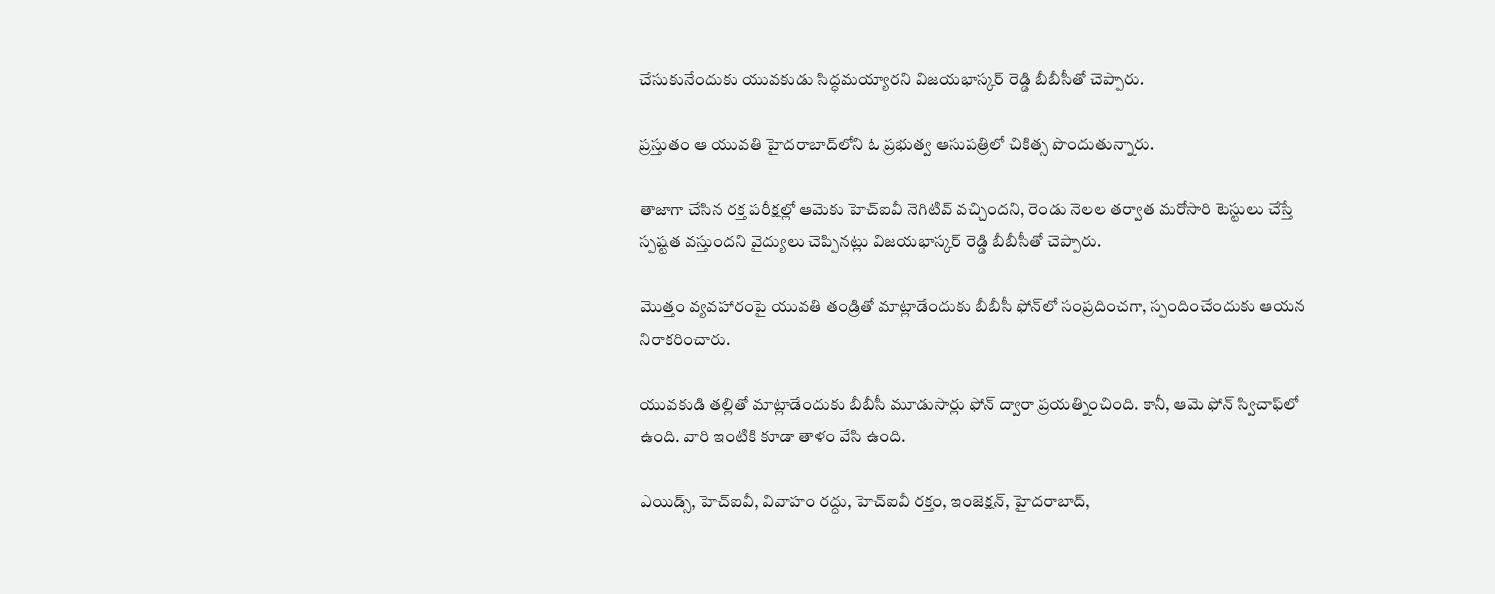చేసుకునేందుకు యువకుడు సిద్ధమయ్యారని విజయభాస్కర్ రెడ్డి బీబీసీతో చెప్పారు.

ప్రస్తుతం ఆ యువతి హైదరాబాద్‌లోని ఓ ప్రభుత్వ ఆసుపత్రిలో చికిత్స పొందుతున్నారు.

తాజాగా చేసిన రక్త పరీక్షల్లో ఆమెకు హెచ్ఐవీ నెగిటివ్ వచ్చిందని, రెండు నెలల తర్వాత మరోసారి టెస్టులు చేస్తే స్పష్టత వస్తుందని వైద్యులు చెప్పినట్లు విజయభాస్కర్ రెడ్డి బీబీసీతో చెప్పారు.

మొత్తం వ్యవహారంపై యువతి తండ్రితో మాట్లాడేందుకు బీబీసీ ఫోన్‌లో సంప్రదించగా, స్పందించేందుకు ఆయన నిరాకరించారు.

యువకుడి తల్లితో మాట్లాడేందుకు బీబీసీ మూడుసార్లు ఫోన్ ద్వారా ప్రయత్నించింది. కానీ, ఆమె ఫోన్ స్విచాఫ్‌లో ఉంది. వారి ఇంటికి కూడా తాళం వేసి ఉంది.

ఎయిడ్స్, హెచ్ఐవీ, వివాహం రద్దు, హెచ్ఐవీ రక్తం, ఇంజెక్షన్, హైదరాబాద్,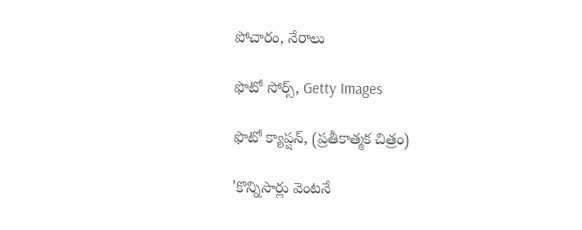పోచారం, నేరాలు

ఫొటో సోర్స్, Getty Images

ఫొటో క్యాప్షన్, (ప్రతీకాత్మక చిత్రం)

'కొన్నిసార్లు వెంటనే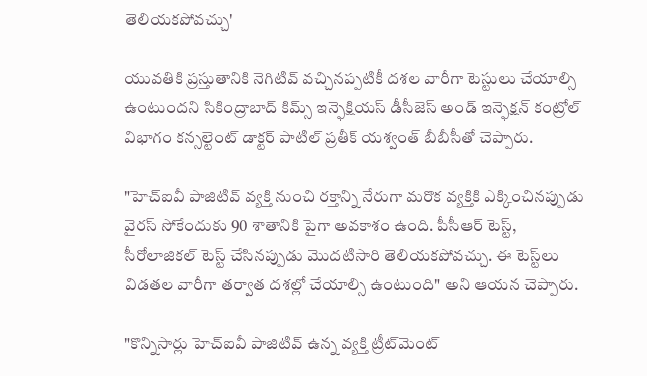తెలియకపోవచ్చు'

యువతికి ప్రస్తుతానికి నెగిటివ్ వచ్చినప్పటికీ దశల వారీగా టెస్టులు చేయాల్సి ఉంటుందని సికింద్రాబాద్ కిమ్స్ ఇన్ఫెక్షియస్ డీసీజెస్ అండ్ ఇన్ఫెక్షన్ కంట్రోల్ విభాగం కన్సల్టెంట్ డాక్టర్ పాటిల్ ప్రతీక్ యశ్వంత్ బీబీసీతో చెప్పారు.

"హెచ్ఐవీ పాజిటివ్ వ్యక్తి నుంచి రక్తాన్ని నేరుగా మరొక వ్యక్తికి ఎక్కించినప్పుడు వైరస్ సోకేందుకు 90 శాతానికి పైగా అవకాశం ఉంది. పీసీఆర్ టెస్ట్, సీరోలాజికల్ టెస్ట్ చేసినప్పుడు మొదటిసారి తెలియకపోవచ్చు. ఈ టెస్ట్‌లు విడతల వారీగా తర్వాత దశల్లో చేయాల్సి ఉంటుంది" అని ఆయన చెప్పారు.

"కొన్నిసార్లు హెచ్ఐవీ పాజిటివ్ ఉన్న వ్యక్తి ట్రీట్‌మెంట్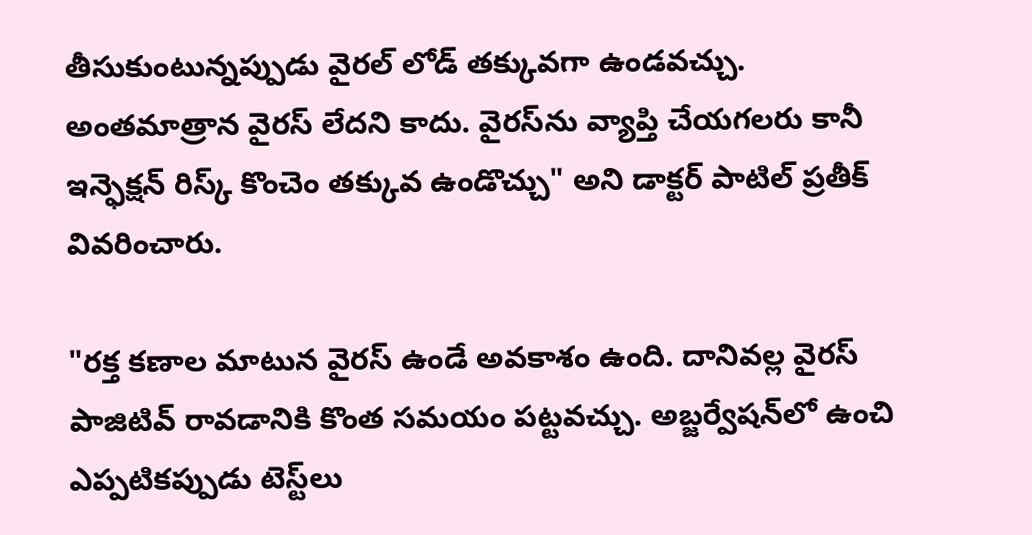తీసుకుంటున్నప్పుడు వైరల్ లోడ్ తక్కువగా ఉండవచ్చు. అంతమాత్రాన వైరస్ లేదని కాదు. వైరస్‌ను వ్యాప్తి చేయగలరు కానీ ఇన్ఫెక్షన్ రిస్క్ కొంచెం తక్కువ ఉండొచ్చు" అని డాక్టర్ పాటిల్ ప్రతీక్ వివరించారు.

"రక్త కణాల మాటున వైరస్ ఉండే అవకాశం ఉంది. దానివల్ల వైరస్ పాజిటివ్ రావడానికి కొంత సమయం పట్టవచ్చు. అబ్జర్వేషన్‌లో ఉంచి ఎప్పటికప్పుడు టెస్ట్‌లు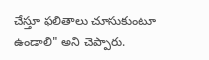చేస్తూ ఫలితాలు చూసుకుంటూ ఉండాలి" అని చెప్పారు.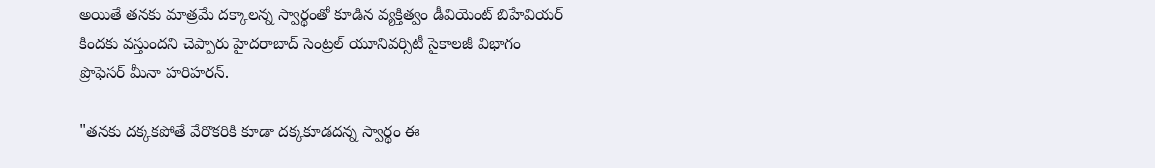అయితే తనకు మాత్రమే దక్కాలన్న స్వార్థంతో కూడిన వ్యక్తిత్వం డీవియెంట్ బిహేవియర్ కిందకు వస్తుందని చెప్పారు హైదరాబాద్ సెంట్రల్ యూనివర్సిటీ సైకాలజీ విభాగం ప్రొఫెసర్ మీనా హరిహరన్.

"తనకు దక్కకపోతే వేరొకరికి కూడా దక్కకూడదన్న స్వార్థం ఈ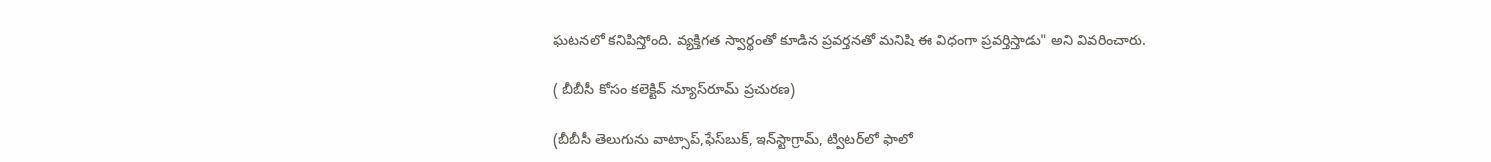ఘటనలో కనిపిస్తోంది. వ్యక్తిగత స్వార్థంతో కూడిన ప్రవర్తనతో మనిషి ఈ విధంగా ప్రవర్తిస్తాడు" అని వివరించారు.

( బీబీసీ కోసం కలెక్టివ్ న్యూస్‌రూమ్ ప్రచురణ)

(బీబీసీ తెలుగును వాట్సాప్‌,ఫేస్‌బుక్, ఇన్‌స్టాగ్రామ్‌, ట్విటర్‌లో ఫాలో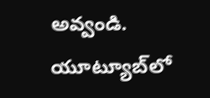అవ్వండి. యూట్యూబ్‌లో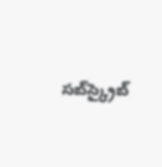సబ్‌స్క్రైబ్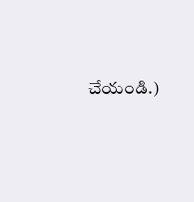చేయండి.)